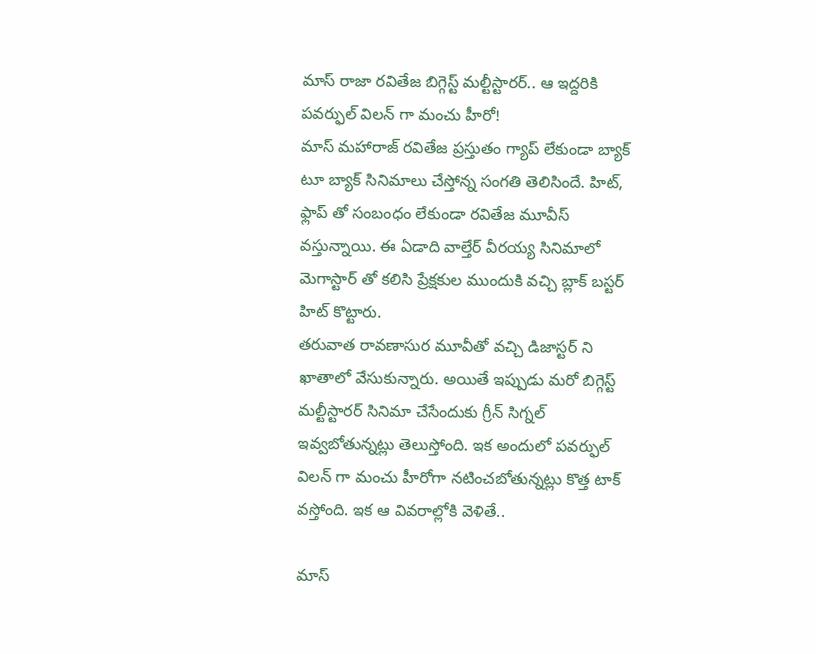మాస్ రాజా రవితేజ బిగ్గెస్ట్ మల్టీస్టారర్.. ఆ ఇద్దరికి పవర్ఫుల్ విలన్ గా మంచు హీరో!
మాస్ మహారాజ్ రవితేజ ప్రస్తుతం గ్యాప్ లేకుండా బ్యాక్ టూ బ్యాక్ సినిమాలు చేస్తోన్న సంగతి తెలిసిందే. హిట్, ఫ్లాప్ తో సంబంధం లేకుండా రవితేజ మూవీస్ వస్తున్నాయి. ఈ ఏడాది వాల్తేర్ వీరయ్య సినిమాలో మెగాస్టార్ తో కలిసి ప్రేక్షకుల ముందుకి వచ్చి బ్లాక్ బస్టర్ హిట్ కొట్టారు.
తరువాత రావణాసుర మూవీతో వచ్చి డిజాస్టర్ ని ఖాతాలో వేసుకున్నారు. అయితే ఇప్పుడు మరో బిగ్గెస్ట్ మల్టీస్టారర్ సినిమా చేసేందుకు గ్రీన్ సిగ్నల్ ఇవ్వబోతున్నట్లు తెలుస్తోంది. ఇక అందులో పవర్ఫుల్ విలన్ గా మంచు హీరోగా నటించబోతున్నట్లు కొత్త టాక్ వస్తోంది. ఇక ఆ వివరాల్లోకి వెళితే..

మాస్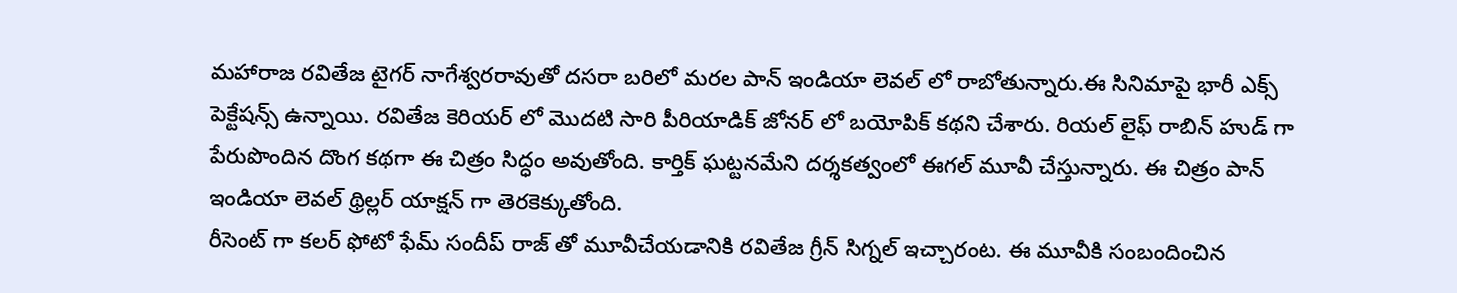మహారాజ రవితేజ టైగర్ నాగేశ్వరరావుతో దసరా బరిలో మరల పాన్ ఇండియా లెవల్ లో రాబోతున్నారు.ఈ సినిమాపై భారీ ఎక్స్ పెక్టేషన్స్ ఉన్నాయి. రవితేజ కెరియర్ లో మొదటి సారి పీరియాడిక్ జోనర్ లో బయోపిక్ కథని చేశారు. రియల్ లైఫ్ రాబిన్ హుడ్ గా పేరుపొందిన దొంగ కథగా ఈ చిత్రం సిద్ధం అవుతోంది. కార్తిక్ ఘట్టనమేని దర్శకత్వంలో ఈగల్ మూవీ చేస్తున్నారు. ఈ చిత్రం పాన్ ఇండియా లెవల్ థ్రిల్లర్ యాక్షన్ గా తెరకెక్కుతోంది.
రీసెంట్ గా కలర్ ఫోటో ఫేమ్ సందీప్ రాజ్ తో మూవీచేయడానికి రవితేజ గ్రీన్ సిగ్నల్ ఇచ్చారంట. ఈ మూవీకి సంబందించిన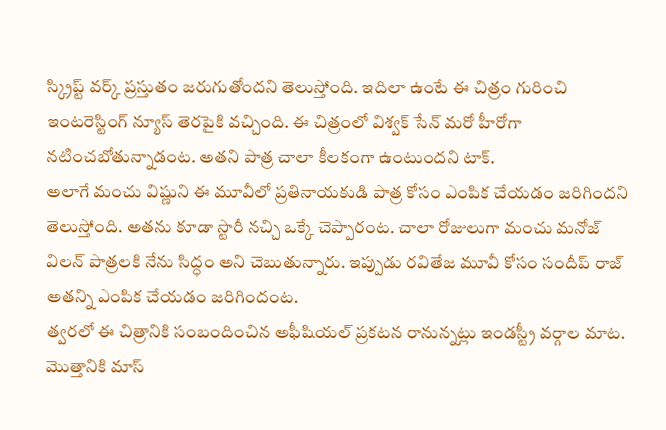స్క్రిప్ట్ వర్క్ ప్రస్తుతం జరుగుతోందని తెలుస్తోంది. ఇదిలా ఉంటే ఈ చిత్రం గురించి ఇంటరెస్టింగ్ న్యూస్ తెరపైకి వచ్చింది. ఈ చిత్రంలో విశ్వక్ సేన్ మరో హీరోగా నటించబోతున్నాడంట. అతని పాత్ర చాలా కీలకంగా ఉంటుందని టాక్.
అలాగే మంచు విష్ణుని ఈ మూవీలో ప్రతినాయకుడి పాత్ర కోసం ఎంపిక చేయడం జరిగిందని తెలుస్తోంది. అతను కూడా స్టొరీ నచ్చి ఒక్కే చెప్పారంట. చాలా రోజులుగా మంచు మనోజ్ విలన్ పాత్రలకి నేను సిద్ధం అని చెబుతున్నారు. ఇప్పుడు రవితేజ మూవీ కోసం సందీప్ రాజ్ అతన్ని ఎంపిక చేయడం జరిగిందంట.
త్వరలో ఈ చిత్రానికి సంబందించిన అఫీషియల్ ప్రకటన రానున్నట్లు ఇండస్ట్రీ వర్గాల మాట. మొత్తానికి మాస్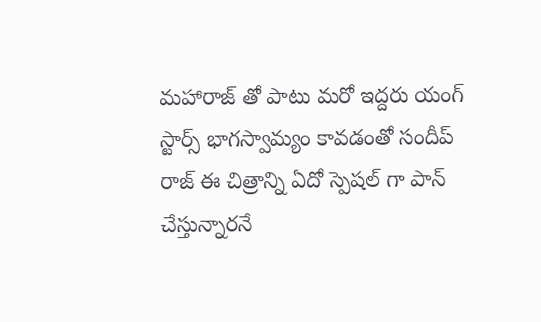మహారాజ్ తో పాటు మరో ఇద్దరు యంగ్ స్టార్స్ భాగస్వామ్యం కావడంతో సందీప్ రాజ్ ఈ చిత్రాన్ని ఏదో స్పెషల్ గా పాన్ చేస్తున్నారనే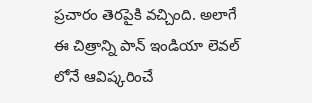ప్రచారం తెరపైకి వచ్చింది. అలాగే ఈ చిత్రాన్ని పాన్ ఇండియా లెవల్ లోనే ఆవిష్కరించే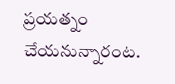ప్రయత్నం చేయనున్నారంట.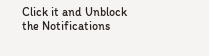Click it and Unblock the Notifications